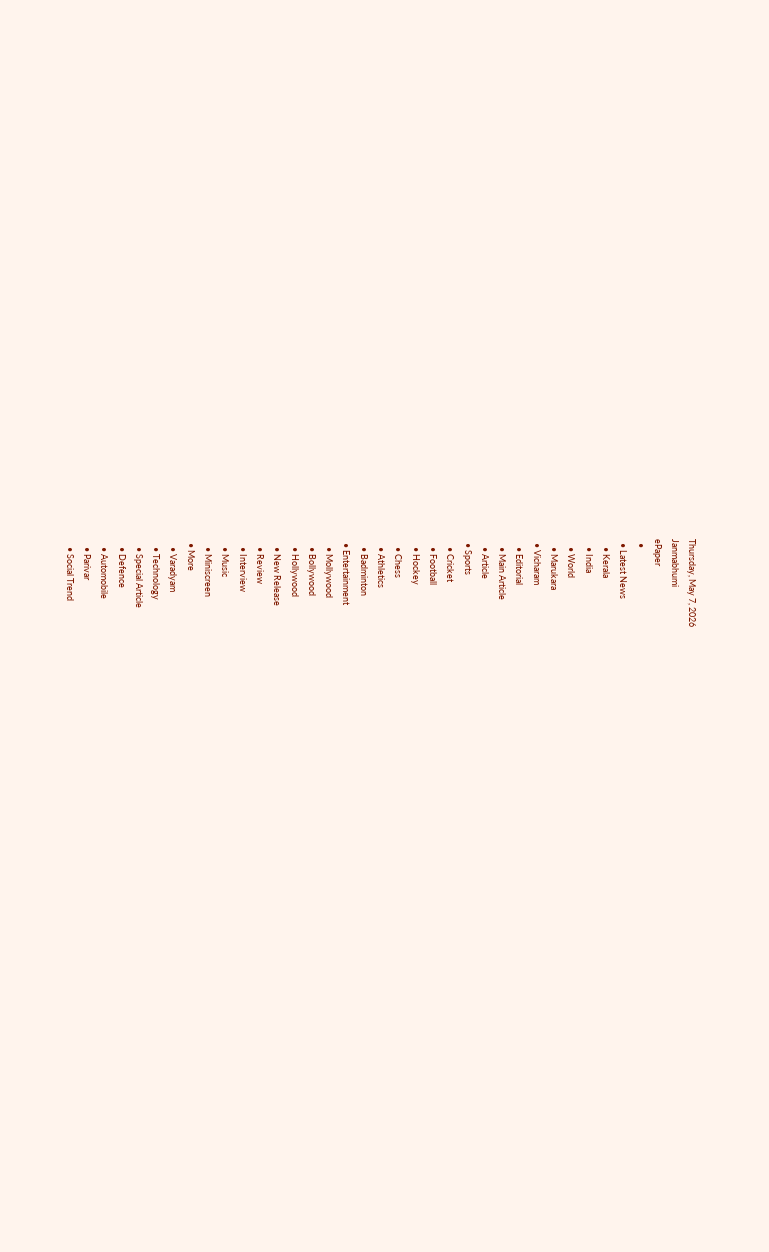Thursday, May 7, 2026
Janmabhumi
ePaper
  •
  • Latest News
    • Kerala
    • India
    • World
    • Marukara
  • Vicharam
    • Editorial
    • Main Article
    • Article
  • Sports
    • Cricket
    • Football
    • Hockey
    • Chess
    • Athletics
    • Badminton
  • Entertainment
    • Mollywood
    • Bollywood
    • Hollywood
    • New Release
    • Review
    • Interview
    • Music
    • Miniscreen
  • More
    • Varadyam
    • Technology
    • Special Article
    • Defence
    • Automobile
    • Parivar
    • Social Trend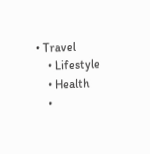• Travel
    • Lifestyle
    • Health
    •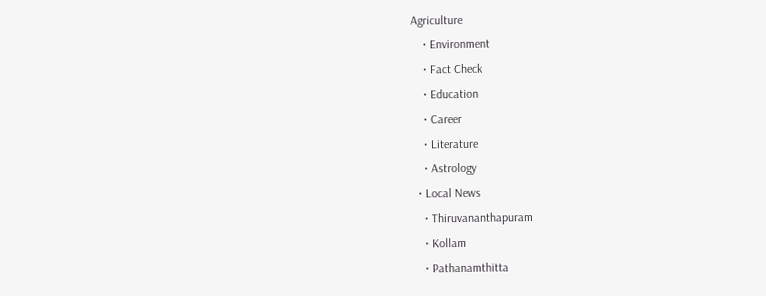Agriculture
    • Environment
    • Fact Check
    • Education
    • Career
    • Literature
    • Astrology
  • Local News
    • Thiruvananthapuram
    • Kollam
    • Pathanamthitta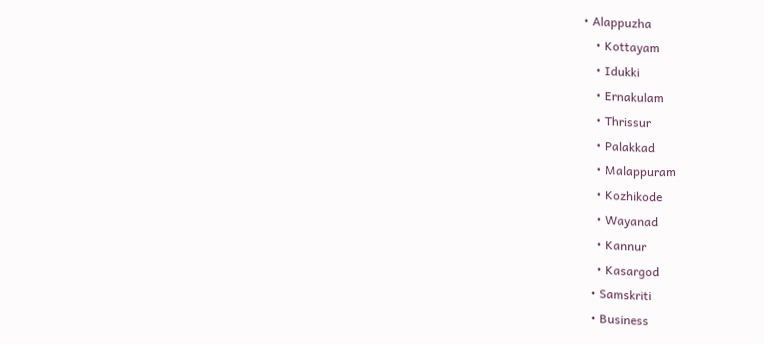• Alappuzha
    • Kottayam
    • Idukki
    • Ernakulam
    • Thrissur
    • Palakkad
    • Malappuram
    • Kozhikode
    • Wayanad
    • Kannur
    • Kasargod
  • Samskriti
  • Business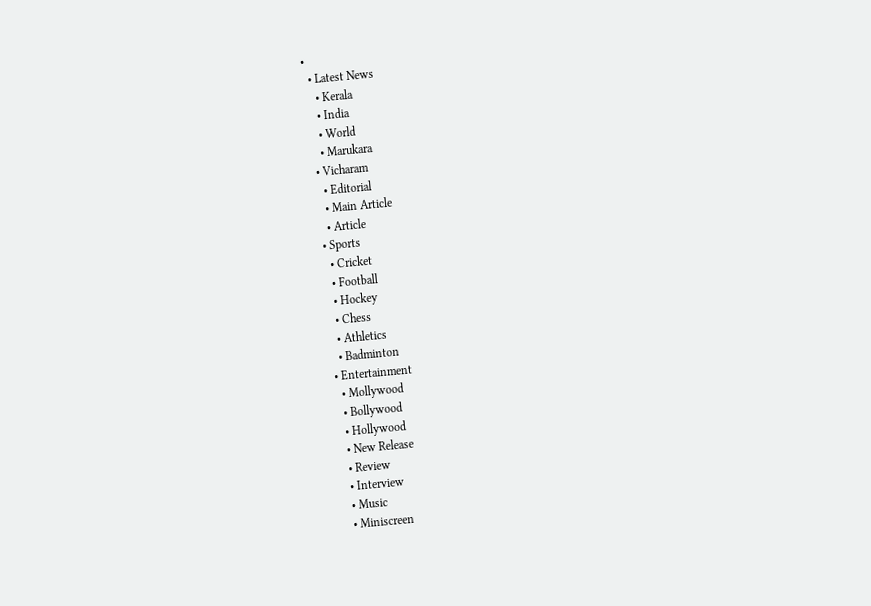•
  • Latest News
    • Kerala
    • India
    • World
    • Marukara
  • Vicharam
    • Editorial
    • Main Article
    • Article
  • Sports
    • Cricket
    • Football
    • Hockey
    • Chess
    • Athletics
    • Badminton
  • Entertainment
    • Mollywood
    • Bollywood
    • Hollywood
    • New Release
    • Review
    • Interview
    • Music
    • Miniscreen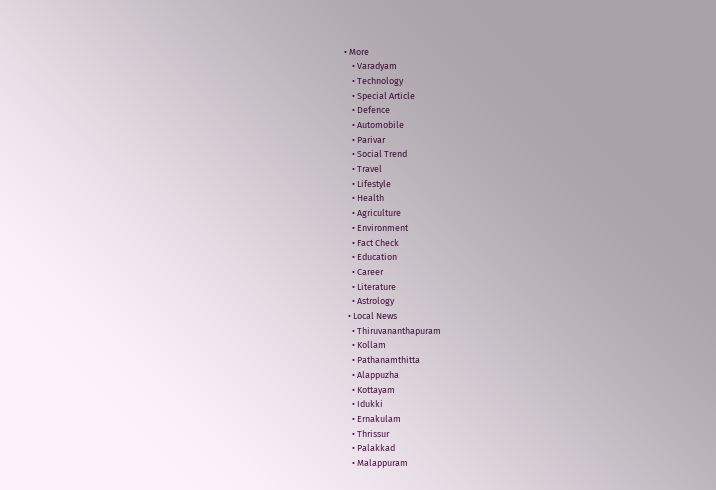• More
    • Varadyam
    • Technology
    • Special Article
    • Defence
    • Automobile
    • Parivar
    • Social Trend
    • Travel
    • Lifestyle
    • Health
    • Agriculture
    • Environment
    • Fact Check
    • Education
    • Career
    • Literature
    • Astrology
  • Local News
    • Thiruvananthapuram
    • Kollam
    • Pathanamthitta
    • Alappuzha
    • Kottayam
    • Idukki
    • Ernakulam
    • Thrissur
    • Palakkad
    • Malappuram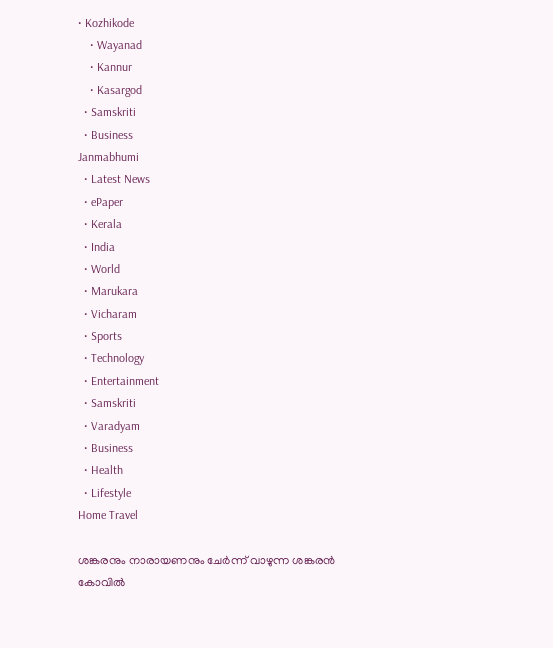• Kozhikode
    • Wayanad
    • Kannur
    • Kasargod
  • Samskriti
  • Business
Janmabhumi
  • Latest News
  • ePaper
  • Kerala
  • India
  • World
  • Marukara
  • Vicharam
  • Sports
  • Technology
  • Entertainment
  • Samskriti
  • Varadyam
  • Business
  • Health
  • Lifestyle
Home Travel

ശങ്കരനും നാരായണനും ചേര്‍ന്ന് വാഴുന്ന ശങ്കരന്‍ കോവില്‍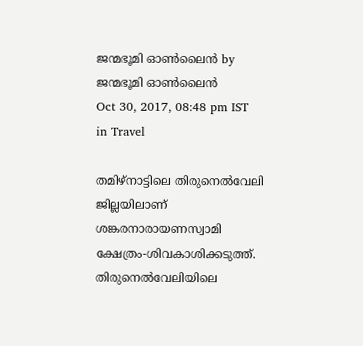ജന്മഭൂമി ഓണ്‍ലൈന്‍ by ജന്മഭൂമി ഓണ്‍ലൈന്‍
Oct 30, 2017, 08:48 pm IST
in Travel

തമിഴ്‌നാട്ടിലെ തിരുനെല്‍വേലി ജില്ലയിലാണ് ശങ്കരനാരായണസ്വാമി ക്ഷേത്രം-ശിവകാശിക്കടുത്ത്. തിരുനെല്‍വേലിയിലെ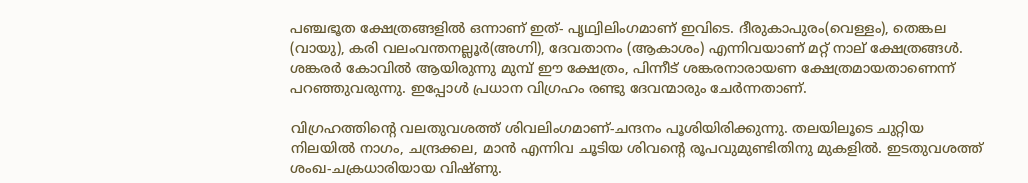പഞ്ചഭൂത ക്ഷേത്രങ്ങളില്‍ ഒന്നാണ് ഇത്- പൃഥ്വിലിംഗമാണ് ഇവിടെ. ദീരുകാപുരം(വെള്ളം), തെങ്കല (വായു), കരി വലംവന്തനല്ലൂര്‍(അഗ്നി), ദേവതാനം (ആകാശം) എന്നിവയാണ് മറ്റ് നാല് ക്ഷേത്രങ്ങള്‍. ശങ്കരര്‍ കോവില്‍ ആയിരുന്നു മുമ്പ് ഈ ക്ഷേത്രം, പിന്നീട് ശങ്കരനാരായണ ക്ഷേത്രമായതാണെന്ന് പറഞ്ഞുവരുന്നു. ഇപ്പോള്‍ പ്രധാന വിഗ്രഹം രണ്ടു ദേവന്മാരും ചേര്‍ന്നതാണ്.

വിഗ്രഹത്തിന്റെ വലതുവശത്ത് ശിവലിംഗമാണ്-ചന്ദനം പൂശിയിരിക്കുന്നു. തലയിലൂടെ ചുറ്റിയ നിലയില്‍ നാഗം, ചന്ദ്രക്കല, മാന്‍ എന്നിവ ചൂടിയ ശിവന്റെ രൂപവുമുണ്ടിതിനു മുകളില്‍. ഇടതുവശത്ത് ശംഖ-ചക്രധാരിയായ വിഷ്ണു.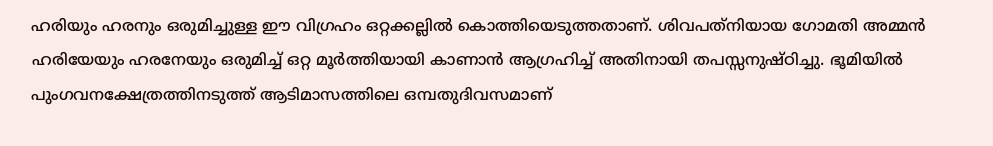ഹരിയും ഹരനും ഒരുമിച്ചുള്ള ഈ വിഗ്രഹം ഒറ്റക്കല്ലില്‍ കൊത്തിയെടുത്തതാണ്. ശിവപത്‌നിയായ ഗോമതി അമ്മന്‍ ഹരിയേയും ഹരനേയും ഒരുമിച്ച് ഒറ്റ മൂര്‍ത്തിയായി കാണാന്‍ ആഗ്രഹിച്ച് അതിനായി തപസ്സനുഷ്ഠിച്ചു. ഭൂമിയില്‍ പുംഗവനക്ഷേത്രത്തിനടുത്ത് ആടിമാസത്തിലെ ഒമ്പതുദിവസമാണ്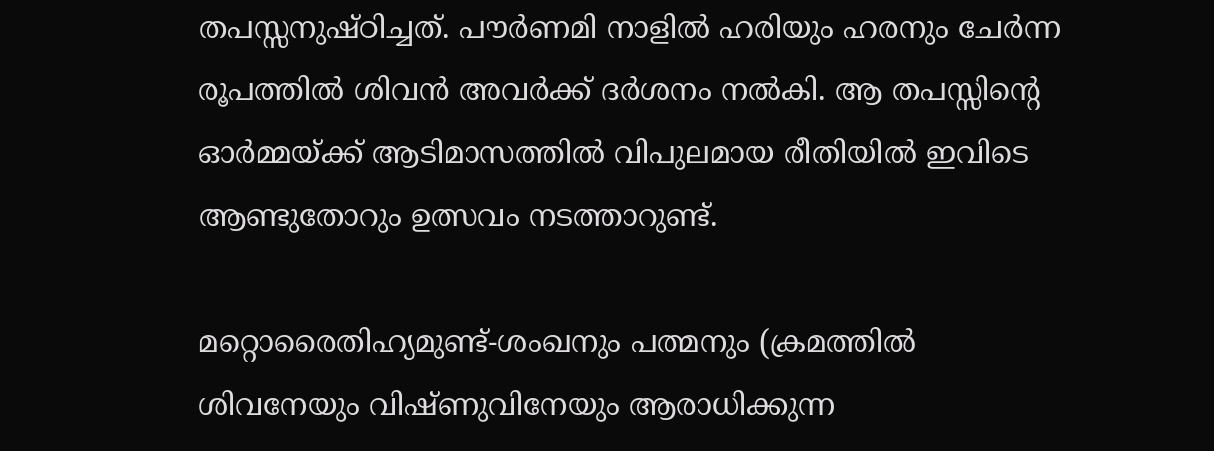തപസ്സനുഷ്ഠിച്ചത്. പൗര്‍ണമി നാളില്‍ ഹരിയും ഹരനും ചേര്‍ന്ന രൂപത്തില്‍ ശിവന്‍ അവര്‍ക്ക് ദര്‍ശനം നല്‍കി. ആ തപസ്സിന്റെ ഓര്‍മ്മയ്‌ക്ക് ആടിമാസത്തില്‍ വിപുലമായ രീതിയില്‍ ഇവിടെ ആണ്ടുതോറും ഉത്സവം നടത്താറുണ്ട്.

മറ്റൊരൈതിഹ്യമുണ്ട്-ശംഖനും പത്മനും (ക്രമത്തില്‍ ശിവനേയും വിഷ്ണുവിനേയും ആരാധിക്കുന്ന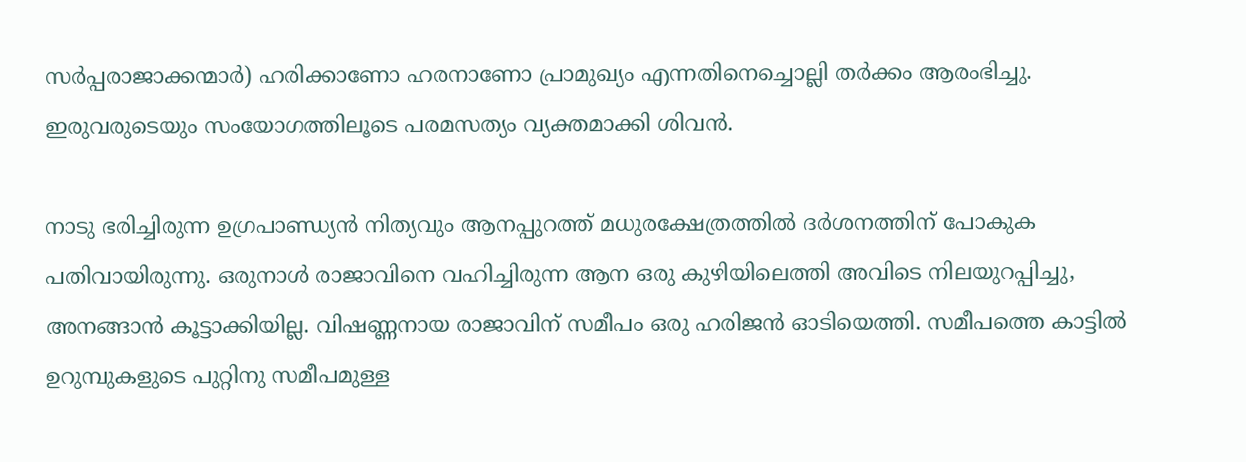സര്‍പ്പരാജാക്കന്മാര്‍) ഹരിക്കാണോ ഹരനാണോ പ്രാമുഖ്യം എന്നതിനെച്ചൊല്ലി തര്‍ക്കം ആരംഭിച്ചു. ഇരുവരുടെയും സംയോഗത്തിലൂടെ പരമസത്യം വ്യക്തമാക്കി ശിവന്‍.

നാടു ഭരിച്ചിരുന്ന ഉഗ്രപാണ്ഡ്യന്‍ നിത്യവും ആനപ്പുറത്ത് മധുരക്ഷേത്രത്തില്‍ ദര്‍ശനത്തിന് പോകുക പതിവായിരുന്നു. ഒരുനാള്‍ രാജാവിനെ വഹിച്ചിരുന്ന ആന ഒരു കുഴിയിലെത്തി അവിടെ നിലയുറപ്പിച്ചു, അനങ്ങാന്‍ കൂട്ടാക്കിയില്ല. വിഷണ്ണനായ രാജാവിന് സമീപം ഒരു ഹരിജന്‍ ഓടിയെത്തി. സമീപത്തെ കാട്ടില്‍ ഉറുമ്പുകളുടെ പുറ്റിനു സമീപമുള്ള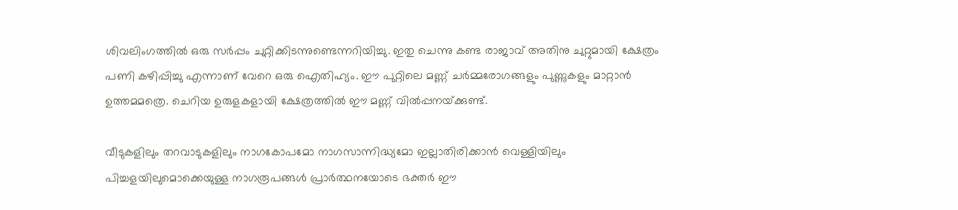ശിവലിംഗത്തില്‍ ഒരു സര്‍പ്പം ചുറ്റിക്കിടന്നുണ്ടെന്നറിയിച്ചു. ഇതു ചെന്നു കണ്ട രാജാവ് അതിനു ചുറ്റുമായി ക്ഷേത്രം പണി കഴിപ്പിച്ചു എന്നാണ് വേറെ ഒരു ഐതിഹ്യം. ഈ പുറ്റിലെ മണ്ണ് ചര്‍മ്മരോഗങ്ങളും പുണ്ണുകളും മാറ്റാന്‍ ഉത്തമമത്രെ. ചെറിയ ഉരുളകളായി ക്ഷേത്രത്തില്‍ ഈ മണ്ണ് വില്‍പ്പനയ്‌ക്കുണ്ട്.

വീടുകളിലും തറവാടുകളിലും നാഗകോപമോ നാഗസാന്നിദ്ധ്യമോ ഇല്ലാതിരിക്കാന്‍ വെള്ളിയിലും പിച്ചളയിലുമൊക്കെയുള്ള നാഗരൂപങ്ങള്‍ പ്രാര്‍ത്ഥനയോടെ ഭക്തര്‍ ഈ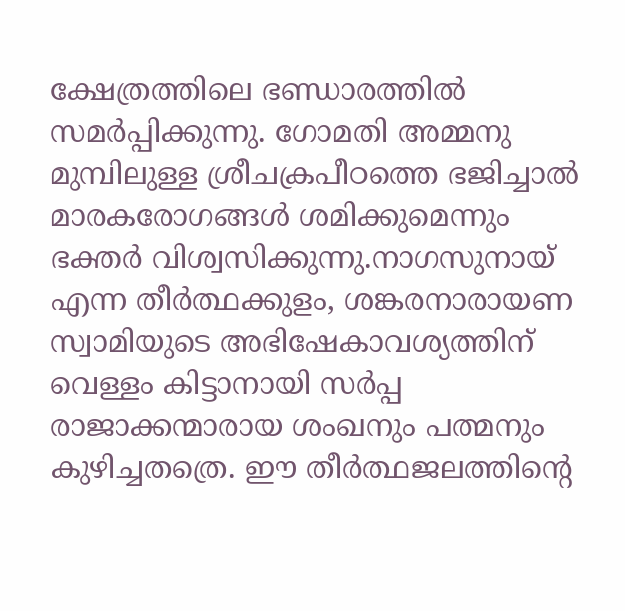ക്ഷേത്രത്തിലെ ഭണ്ഡാരത്തില്‍ സമര്‍പ്പിക്കുന്നു. ഗോമതി അമ്മനു മുമ്പിലുള്ള ശ്രീചക്രപീഠത്തെ ഭജിച്ചാല്‍ മാരകരോഗങ്ങള്‍ ശമിക്കുമെന്നും ഭക്തര്‍ വിശ്വസിക്കുന്നു.നാഗസുനായ് എന്ന തീര്‍ത്ഥക്കുളം, ശങ്കരനാരായണ സ്വാമിയുടെ അഭിഷേകാവശ്യത്തിന് വെള്ളം കിട്ടാനായി സര്‍പ്പ രാജാക്കന്മാരായ ശംഖനും പത്മനും കുഴിച്ചതത്രെ. ഈ തീര്‍ത്ഥജലത്തിന്റെ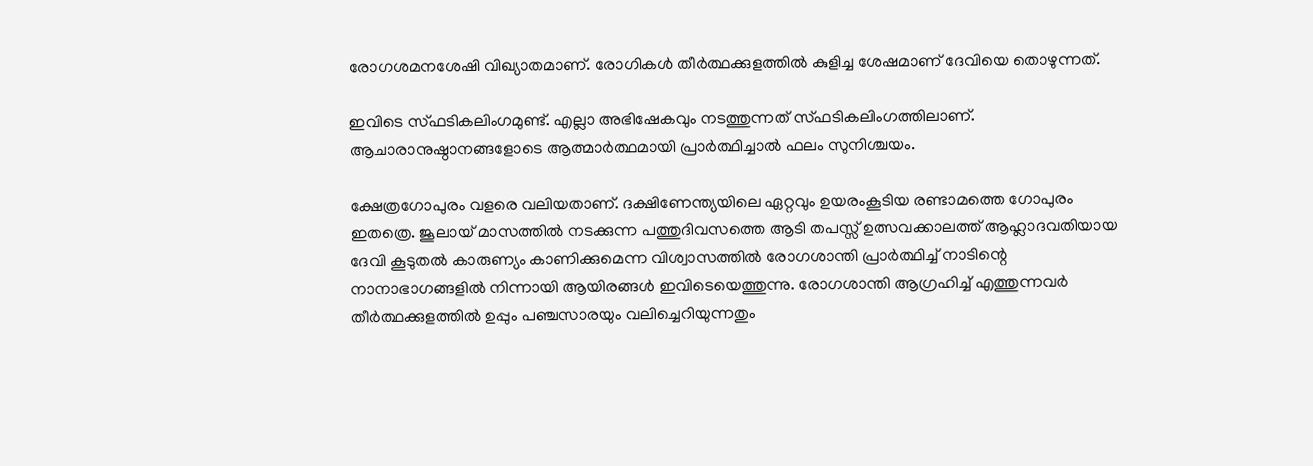രോഗശമനശേഷി വിഖ്യാതമാണ്. രോഗികള്‍ തീര്‍ത്ഥക്കുളത്തില്‍ കുളിച്ച ശേഷമാണ് ദേവിയെ തൊഴുന്നത്.

ഇവിടെ സ്ഫടികലിംഗമുണ്ട്. എല്ലാ അഭിഷേകവും നടത്തുന്നത് സ്ഫടികലിംഗത്തിലാണ്. ആചാരാനുഷ്ഠാനങ്ങളോടെ ആത്മാര്‍ത്ഥമായി പ്രാര്‍ത്ഥിച്ചാല്‍ ഫലം സുനിശ്ചയം.

ക്ഷേത്രഗോപുരം വളരെ വലിയതാണ്. ദക്ഷിണേന്ത്യയിലെ ഏറ്റവും ഉയരംകൂടിയ രണ്ടാമത്തെ ഗോപുരം ഇതത്രെ. ജൂലായ് മാസത്തില്‍ നടക്കുന്ന പത്തുദിവസത്തെ ആടി തപസ്സ് ഉത്സവക്കാലത്ത് ആഹ്ലാദവതിയായ ദേവി കൂടുതല്‍ കാരുണ്യം കാണിക്കുമെന്ന വിശ്വാസത്തില്‍ രോഗശാന്തി പ്രാര്‍ത്ഥിച്ച് നാടിന്റെ നാനാഭാഗങ്ങളില്‍ നിന്നായി ആയിരങ്ങള്‍ ഇവിടെയെത്തുന്നു. രോഗശാന്തി ആഗ്രഹിച്ച് എത്തുന്നവര്‍ തീര്‍ത്ഥക്കുളത്തില്‍ ഉപ്പും പഞ്ചസാരയും വലിച്ചെറിയുന്നതും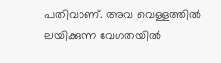പതിവാണ്. അവ വെള്ളത്തില്‍ ലയിക്കുന്ന വേഗതയില്‍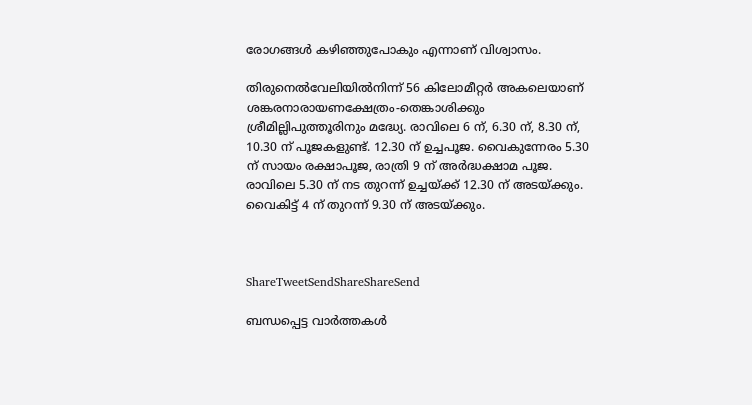രോഗങ്ങള്‍ കഴിഞ്ഞുപോകും എന്നാണ് വിശ്വാസം.

തിരുനെല്‍വേലിയില്‍നിന്ന് 56 കിലോമീറ്റര്‍ അകലെയാണ് ശങ്കരനാരായണക്ഷേത്രം-തെങ്കാശിക്കും ശ്രീമില്ലിപുത്തൂരിനും മദ്ധ്യേ. രാവിലെ 6 ന്, 6.30 ന്, 8.30 ന്, 10.30 ന് പൂജകളുണ്ട്. 12.30 ന് ഉച്ചപൂജ. വൈകുന്നേരം 5.30 ന് സായം രക്ഷാപൂജ, രാത്രി 9 ന് അര്‍ദ്ധക്ഷാമ പൂജ. രാവിലെ 5.30 ന് നട തുറന്ന് ഉച്ചയ്‌ക്ക് 12.30 ന് അടയ്‌ക്കും. വൈകിട്ട് 4 ന് തുറന്ന് 9.30 ന് അടയ്‌ക്കും.



ShareTweetSendShareShareSend

ബന്ധപ്പെട്ട വാര്‍ത്തകള്‍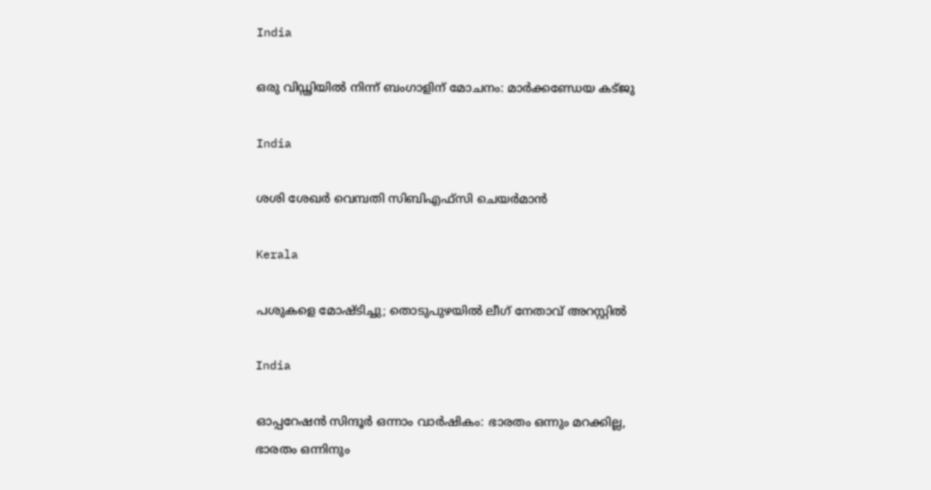India

ഒരു വിഡ്ഢിയില്‍ നിന്ന് ബംഗാളിന് മോചനം: മാര്‍ക്കണ്ഡേയ കട്ജു

India

ശശി ശേഖര്‍ വെമ്പതി സിബിഎഫ്സി ചെയര്‍മാന്‍

Kerala

പശുകളെ മോഷ്ടിച്ചു; തൊടുപുഴയില്‍ ലീഗ് നേതാവ് അറസ്റ്റില്‍

India

ഓപ്പറേഷന്‍ സിന്ദൂര്‍ ഒന്നാം വാര്‍ഷികം: ഭാരതം ഒന്നും മറക്കില്ല, ഭാരതം ഒന്നിനും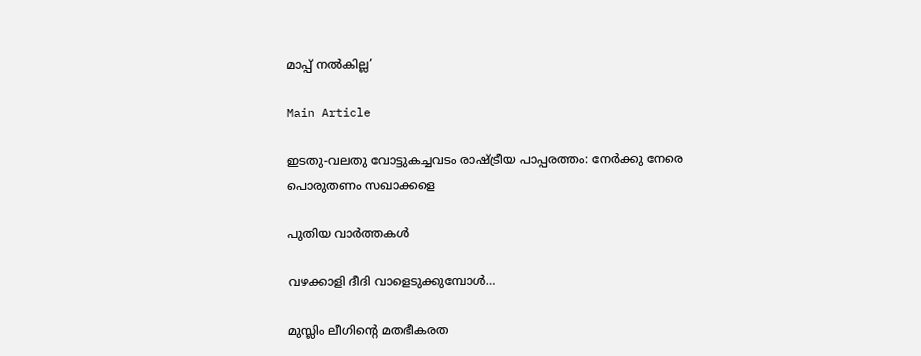മാപ്പ് നൽകില്ല’

Main Article

ഇടതു-വലതു വോട്ടുകച്ചവടം രാഷ്‌ട്രീയ പാപ്പരത്തം: നേര്‍ക്കു നേരെ പൊരുതണം സഖാക്കളെ

പുതിയ വാര്‍ത്തകള്‍

വഴക്കാളി ദീദി വാളെടുക്കുമ്പോള്‍…

മുസ്ലിം ലീഗിന്റെ മതഭീകരത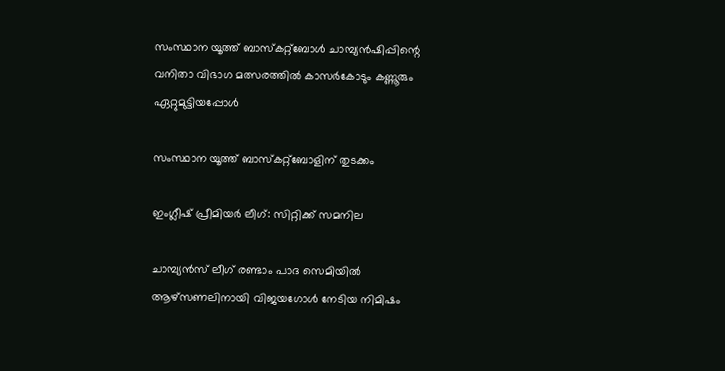സംസ്ഥാന യൂത്ത് ബാസ്‌കറ്റ്‌ബോള്‍ ചാമ്പ്യന്‍ഷിപ്പിന്റെ വനിതാ വിഭാഗ മത്സരത്തില്‍ കാസര്‍കോടും കണ്ണൂരും ഏറ്റുമുട്ടിയപ്പോള്‍

സംസ്ഥാന യൂത്ത് ബാസ്‌കറ്റ്‌ബോളിന് തുടക്കം

ഇംഗ്ലീഷ് പ്രീമിയര്‍ ലീഗ്: സിറ്റിക്ക് സമനില

ചാമ്പ്യന്‍സ് ലീഗ് രണ്ടാം പാദ സെമിയില്‍ ആഴ്‌സണലിനായി വിജയഗോള്‍ നേടിയ നിമിഷം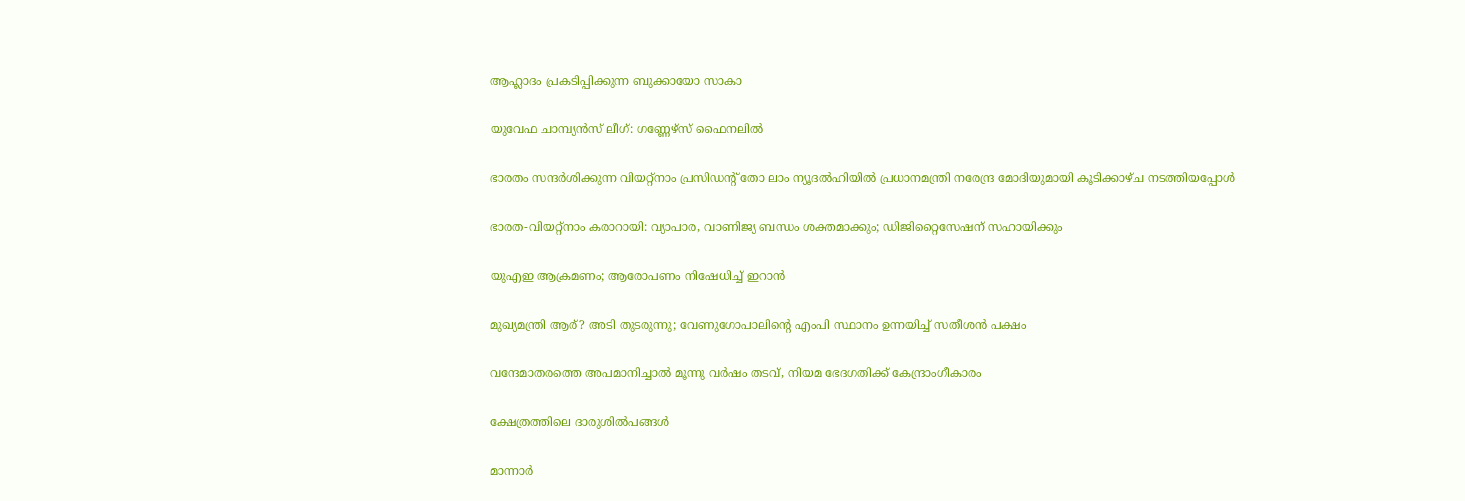ആഹ്ലാദം പ്രകടിപ്പിക്കുന്ന ബുക്കായോ സാകാ

യുവേഫ ചാമ്പ്യന്‍സ് ലീഗ്: ഗണ്ണേഴ്‌സ് ഫൈനലില്‍

ഭാരതം സന്ദര്‍ശിക്കുന്ന വിയറ്റ്‌നാം പ്രസിഡന്റ് തോ ലാം ന്യൂദല്‍ഹിയില്‍ പ്രധാനമന്ത്രി നരേന്ദ്ര മോദിയുമായി കൂടിക്കാഴ്ച നടത്തിയപ്പോള്‍

ഭാരത-വിയറ്റ്‌നാം കരാറായി: വ്യാപാര, വാണിജ്യ ബന്ധം ശക്തമാക്കും; ഡിജിറ്റൈസേഷന് സഹായിക്കും

യുഎഇ ആക്രമണം; ആരോപണം നിഷേധിച്ച് ഇറാന്‍

മുഖ്യമന്ത്രി ആര്? അടി തുടരുന്നു; വേണുഗോപാലിന്റെ എംപി സ്ഥാനം ഉന്നയിച്ച് സതീശന്‍ പക്ഷം

വന്ദേമാതരത്തെ അപമാനിച്ചാല്‍ മൂന്നു വര്‍ഷം തടവ്, നിയമ ഭേദഗതിക്ക് കേന്ദ്രാംഗീകാരം

ക്ഷേത്രത്തിലെ ദാരുശില്‍പങ്ങള്‍

മാന്നാര്‍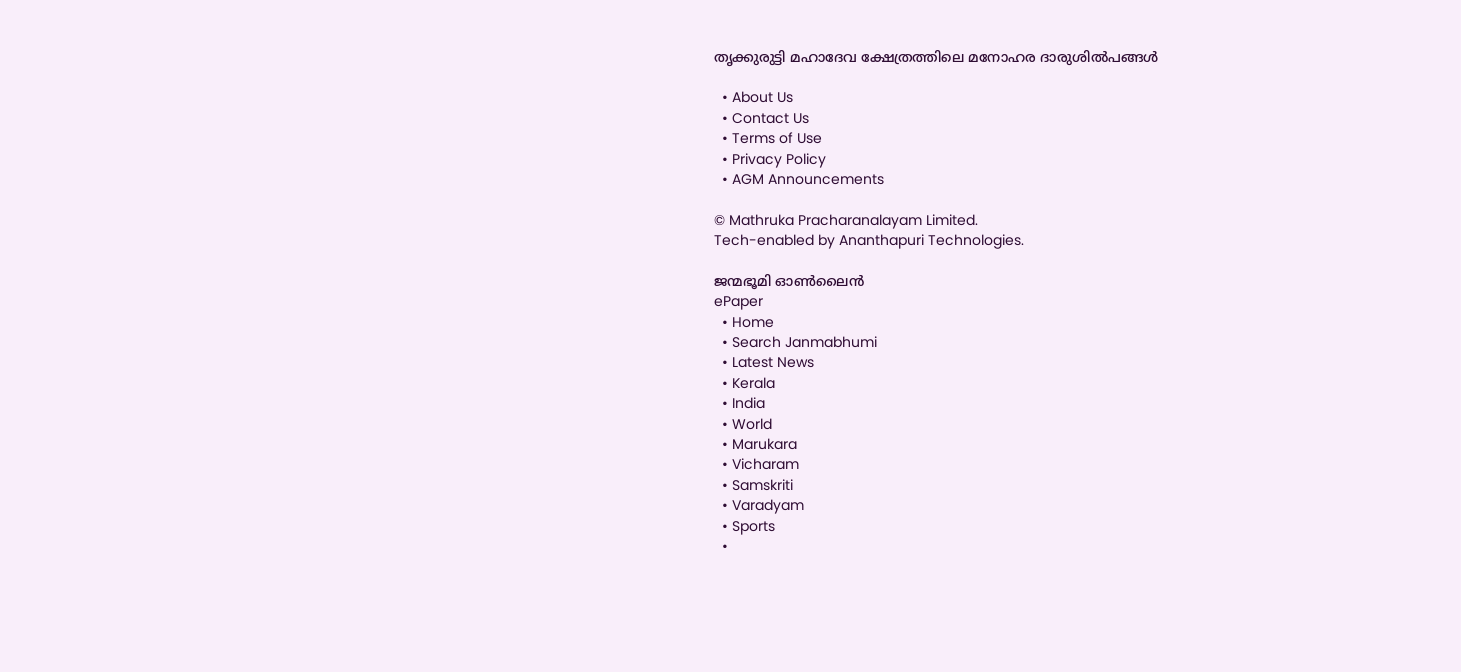തൃക്കുരുട്ടി മഹാദേവ ക്ഷേത്രത്തിലെ മനോഹര ദാരുശില്‍പങ്ങള്‍

  • About Us
  • Contact Us
  • Terms of Use
  • Privacy Policy
  • AGM Announcements

© Mathruka Pracharanalayam Limited.
Tech-enabled by Ananthapuri Technologies.

ജന്മഭൂമി ഓണ്‍ലൈന്‍
ePaper
  • Home
  • Search Janmabhumi
  • Latest News
  • Kerala
  • India
  • World
  • Marukara
  • Vicharam
  • Samskriti
  • Varadyam
  • Sports
  •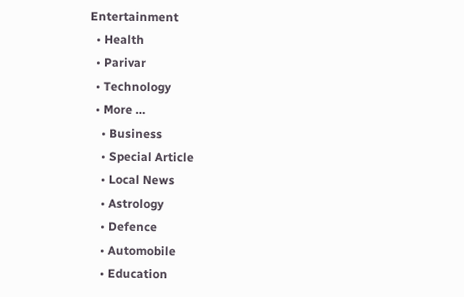Entertainment
  • Health
  • Parivar
  • Technology
  • More …
    • Business
    • Special Article
    • Local News
    • Astrology
    • Defence
    • Automobile
    • Education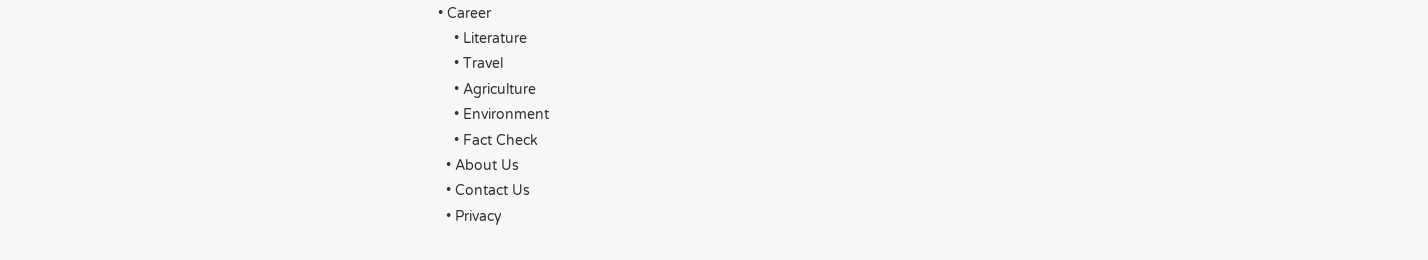• Career
    • Literature
    • Travel
    • Agriculture
    • Environment
    • Fact Check
  • About Us
  • Contact Us
  • Privacy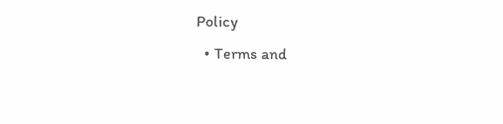Policy
  • Terms and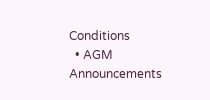Conditions
  • AGM Announcements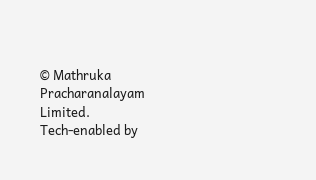© Mathruka Pracharanalayam Limited.
Tech-enabled by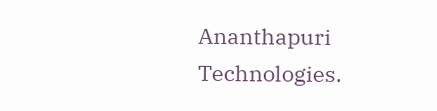Ananthapuri Technologies.